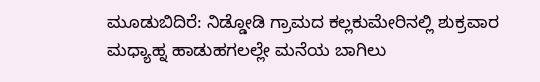ಮೂಡುಬಿದಿರೆ: ನಿಡ್ಡೋಡಿ ಗ್ರಾಮದ ಕಲ್ಲಕುಮೇರಿನಲ್ಲಿ ಶುಕ್ರವಾರ ಮಧ್ಯಾಹ್ನ ಹಾಡುಹಗಲಲ್ಲೇ ಮನೆಯ ಬಾಗಿಲು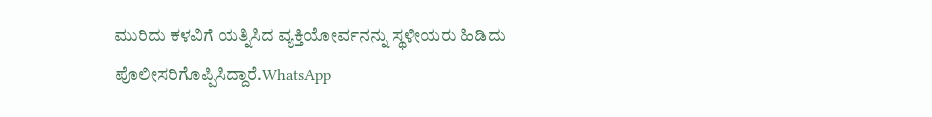ಮುರಿದು ಕಳವಿಗೆ ಯತ್ನಿಸಿದ ವ್ಯಕ್ತಿಯೋರ್ವನನ್ನು ಸ್ಥಳೀಯರು ಹಿಡಿದು ಪೊಲೀಸರಿಗೊಪ್ಪಿಸಿದ್ದಾರೆ.WhatsApp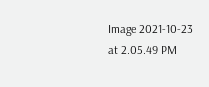Image 2021-10-23 at 2.05.49 PM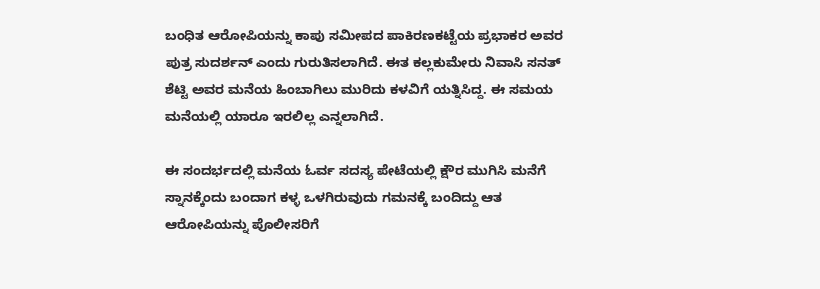ಬಂಧಿತ ಆರೋಪಿಯನ್ನು ಕಾಪು ಸಮೀಪದ ಪಾಕಿರಣಕಟ್ಟೆಯ ಪ್ರಭಾಕರ ಅವರ ಪುತ್ರ ಸುದರ್ಶನ್ ಎಂದು ಗುರುತಿಸಲಾಗಿದೆ. ಈತ ಕಲ್ಲಕುಮೇರು ನಿವಾಸಿ ಸನತ್ ಶೆಟ್ಟಿ ಅವರ ಮನೆಯ ಹಿಂಬಾಗಿಲು ಮುರಿದು ಕಳವಿಗೆ ಯತ್ನಿಸಿದ್ದ. ಈ ಸಮಯ ಮನೆಯಲ್ಲಿ ಯಾರೂ ಇರಲಿಲ್ಲ ಎನ್ನಲಾಗಿದೆ.

ಈ ಸಂದರ್ಭದಲ್ಲಿ ಮನೆಯ ಓರ್ವ ಸದಸ್ಯ ಪೇಟೆಯಲ್ಲಿ ಕ್ಷೌರ ಮುಗಿಸಿ ಮನೆಗೆ ಸ್ನಾನಕ್ಕೆಂದು ಬಂದಾಗ ಕಳ್ಳ ಒಳಗಿರುವುದು ಗಮನಕ್ಕೆ ಬಂದಿದ್ದು ಆತ ಆರೋಪಿಯನ್ನು ಪೊಲೀಸರಿಗೆ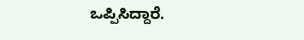ಒಪ್ಪಿಸಿದ್ದಾರೆ.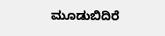ಮೂಡುಬಿದಿರೆ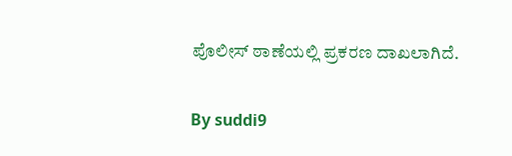ಪೊಲೀಸ್ ಠಾಣೆಯಲ್ಲಿ ಪ್ರಕರಣ ದಾಖಲಾಗಿದೆ.

By suddi9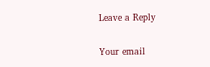Leave a Reply

Your email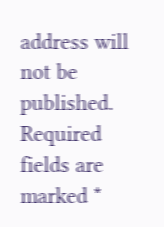address will not be published. Required fields are marked *